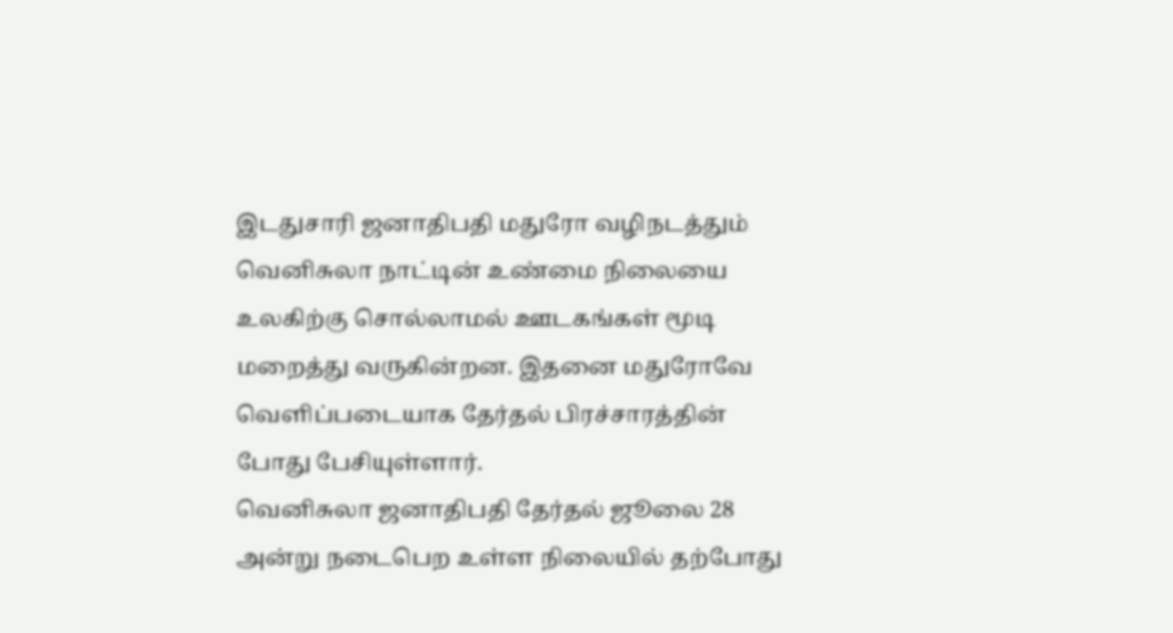இடதுசாரி ஜனாதிபதி மதுரோ வழிநடத்தும் வெனிசுலா நாட்டின் உண்மை நிலையை உலகிற்கு சொல்லாமல் ஊடகங்கள் மூடி மறைத்து வருகின்றன. இதனை மதுரோவே வெளிப்படையாக தேர்தல் பிரச்சாரத்தின் போது பேசியுள்ளார்.
வெனிசுலா ஜனாதிபதி தேர்தல் ஜூலை 28 அன்று நடைபெற உள்ள நிலையில் தற்போது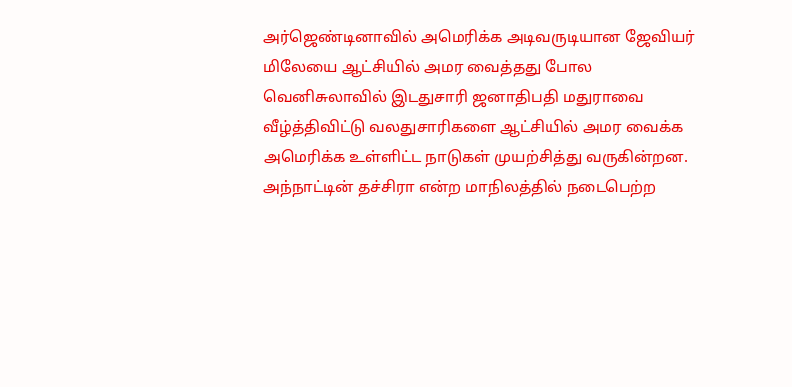அர்ஜெண்டினாவில் அமெரிக்க அடிவருடியான ஜேவியர் மிலேயை ஆட்சியில் அமர வைத்தது போல வெனிசுலாவில் இடதுசாரி ஜனாதிபதி மதுராவை வீழ்த்திவிட்டு வலதுசாரிகளை ஆட்சியில் அமர வைக்க அமெரிக்க உள்ளிட்ட நாடுகள் முயற்சித்து வருகின்றன.
அந்நாட்டின் தச்சிரா என்ற மாநிலத்தில் நடைபெற்ற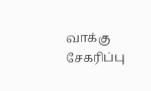வாக்கு சேகரிப்பு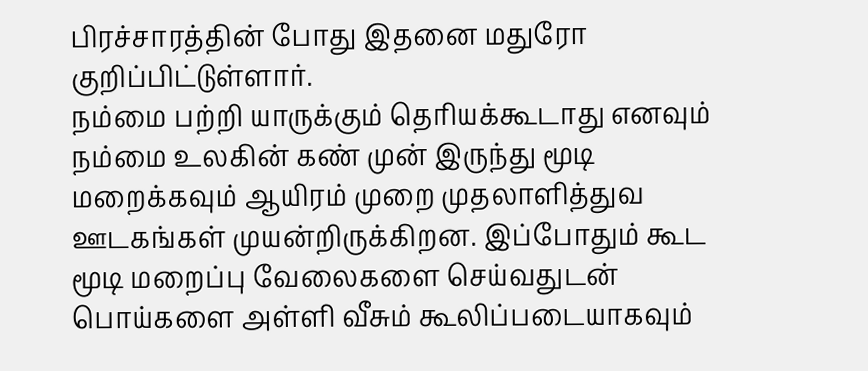பிரச்சாரத்தின் போது இதனை மதுரோ குறிப்பிட்டுள்ளார்.
நம்மை பற்றி யாருக்கும் தெரியக்கூடாது எனவும் நம்மை உலகின் கண் முன் இருந்து மூடி மறைக்கவும் ஆயிரம் முறை முதலாளித்துவ ஊடகங்கள் முயன்றிருக்கிறன. இப்போதும் கூட மூடி மறைப்பு வேலைகளை செய்வதுடன் பொய்களை அள்ளி வீசும் கூலிப்படையாகவும்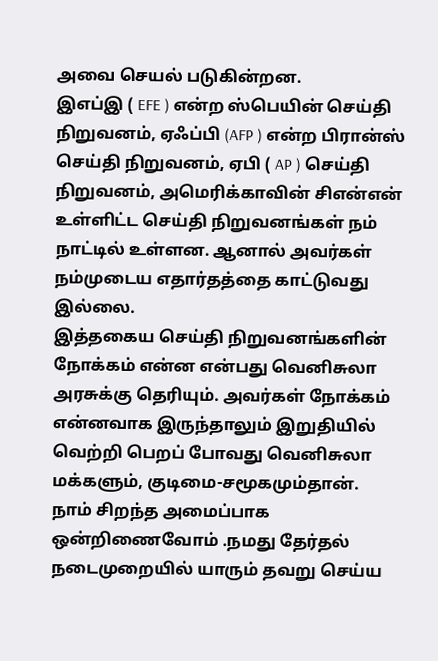அவை செயல் படுகின்றன.
இஎப்இ ( EFE ) என்ற ஸ்பெயின் செய்தி நிறுவனம், ஏஃப்பி (AFP ) என்ற பிரான்ஸ் செய்தி நிறுவனம், ஏபி ( AP ) செய்தி நிறுவனம், அமெரிக்காவின் சிஎன்என் உள்ளிட்ட செய்தி நிறுவனங்கள் நம் நாட்டில் உள்ளன. ஆனால் அவர்கள் நம்முடைய எதார்தத்தை காட்டுவது இல்லை.
இத்தகைய செய்தி நிறுவனங்களின் நோக்கம் என்ன என்பது வெனிசுலா அரசுக்கு தெரியும். அவர்கள் நோக்கம் என்னவாக இருந்தாலும் இறுதியில் வெற்றி பெறப் போவது வெனிசுலா மக்களும், குடிமை-சமூகமும்தான்.
நாம் சிறந்த அமைப்பாக ஒன்றிணைவோம் .நமது தேர்தல் நடைமுறையில் யாரும் தவறு செய்ய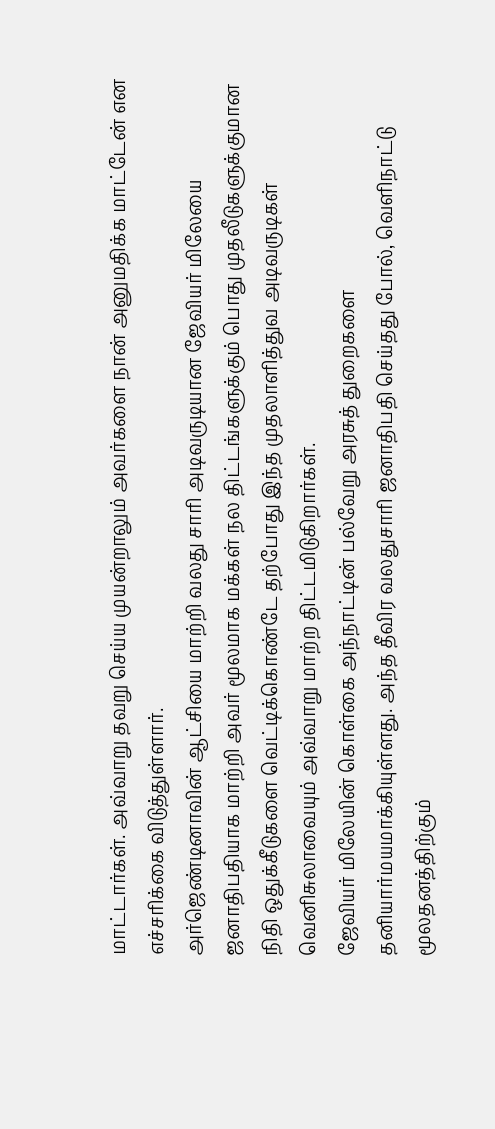மாட்டார்கள். அவ்வாறு தவறு செய்ய முயன்றாலும் அவர்களை நான் அனுமதிக்க மாட்டேன் என எச்சரிக்கை விடுத்துள்ளார்.
அர்ஜெண்டினாவின் ஆட்சியை மாற்றி வலது சாரி அடிவருடியான ஜேவியர் மிலேயை ஜனாதிபதியாக மாற்றி அவர் மூலமாக மக்கள் நல திட்டங்களுக்கும் பொது முதலீடுகளுக்குமான நிதி ஒதுக்கீடுகளை வெட்டிக்கொண்டே தற்போது இந்த முதலாளித்துவ அடிவருடிகள் வெனிசுலாவையும் அவ்வாறு மாற்ற திட்டமிடுகிறார்கள்.
ஜேவியர் மிலேயின் கொள்கை அந்நாட்டின் பல்வேறு அரசுத் துறைகளை தனியார்மயமாக்கியுள்ளது. அந்த தீவிர வலதுசாரி ஜனாதிபதி செய்தது போல், வெளிநாட்டு மூலதனத்திற்கும்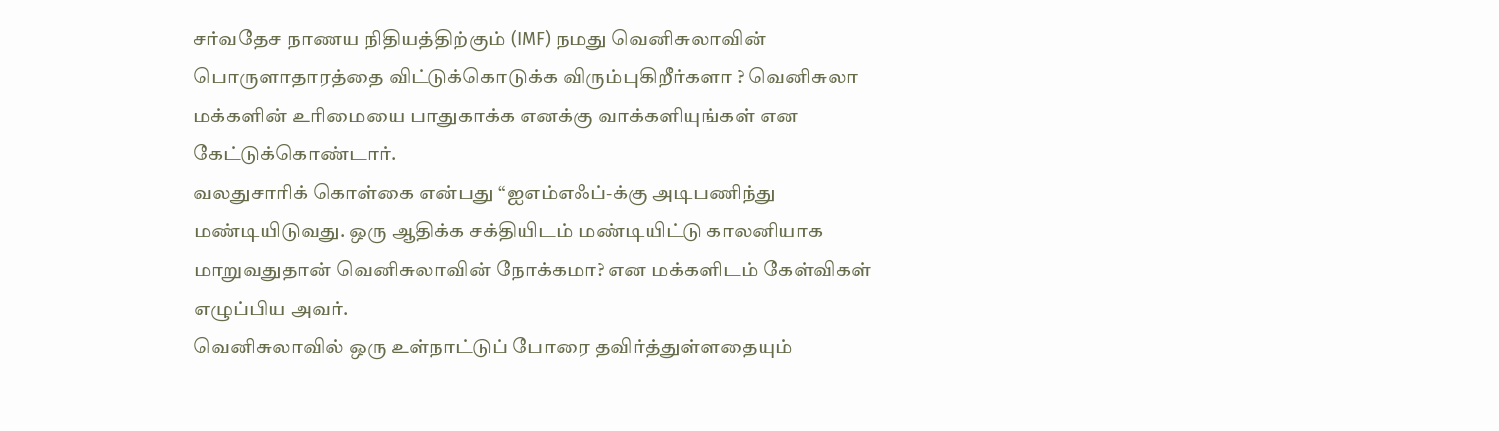சர்வதேச நாணய நிதியத்திற்கும் (IMF) நமது வெனிசுலாவின் பொருளாதாரத்தை விட்டுக்கொடுக்க விரும்புகிறீர்களா ? வெனிசுலா மக்களின் உரிமையை பாதுகாக்க எனக்கு வாக்களியுங்கள் என கேட்டுக்கொண்டார்.
வலதுசாரிக் கொள்கை என்பது “ஐஎம்எஃப்-க்கு அடிபணிந்து மண்டியிடுவது. ஒரு ஆதிக்க சக்தியிடம் மண்டியிட்டு காலனியாக மாறுவதுதான் வெனிசுலாவின் நோக்கமா? என மக்களிடம் கேள்விகள் எழுப்பிய அவர்.
வெனிசுலாவில் ஒரு உள்நாட்டுப் போரை தவிர்த்துள்ளதையும்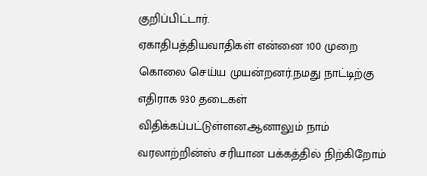குறிப்பிட்டார்.
ஏகாதிபத்தியவாதிகள் என்னை 100 முறை கொலை செய்ய முயன்றனர்.நமது நாட்டிற்கு எதிராக 930 தடைகள் விதிக்கப்பட்டுள்ளன.ஆனாலும் நாம் வரலாற்றின்ஸ் சரியான பக்கத்தில் நிற்கிறோம்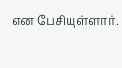என பேசியுள்ளார்.